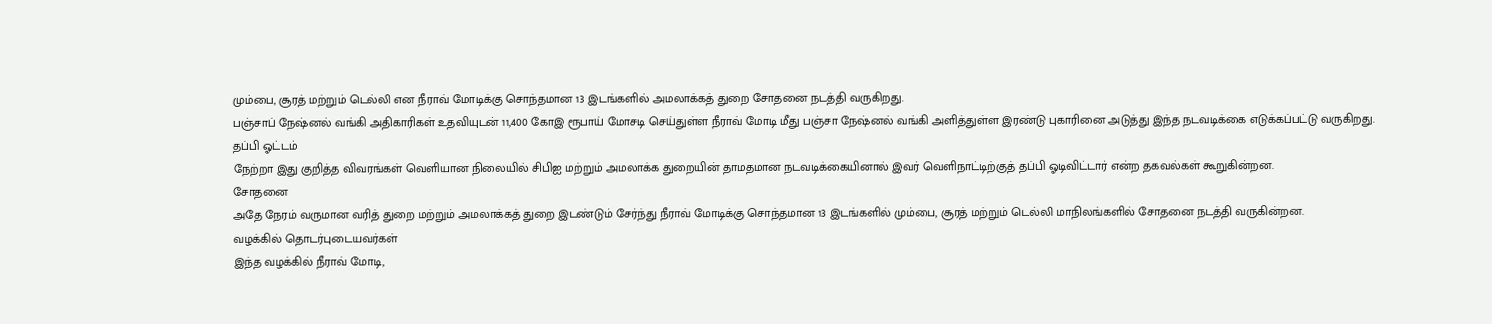மும்பை, சூரத் மற்றும் டெல்லி என நீராவ் மோடிக்கு சொந்தமான 13 இடங்களில் அமலாக்கத் துறை சோதனை நடத்தி வருகிறது.
பஞ்சாப் நேஷ்னல் வங்கி அதிகாரிகள் உதவியுடன் 11,400 கோஇ ரூபாய் மோசடி செய்துள்ள நீராவ் மோடி மீது பஞ்சா நேஷ்னல் வங்கி அளித்துள்ள இரண்டு புகாரினை அடுத்து இந்த நடவடிக்கை எடுக்கப்பட்டு வருகிறது.
தப்பி ஓட்டம்
நேற்றா இது குறித்த விவரங்கள் வெளியான நிலையில் சிபிஐ மற்றும் அமலாக்க துறையின் தாமதமான நடவடிக்கையினால் இவர் வெளிநாட்டிற்குத் தப்பி ஓடிவிட்டார் என்ற தகவல்கள் கூறுகின்றன.
சோதனை
அதே நேரம் வருமான வரித் துறை மற்றும் அமலாக்கத் துறை இடண்டும் சேர்ந்து நீராவ் மோடிக்கு சொந்தமான 13 இடங்களில் மும்பை, சூரத் மற்றும் டெல்லி மாநிலங்களில் சோதனை நடத்தி வருகின்றன.
வழக்கில் தொடர்புடையவர்கள்
இந்த வழக்கில் நீராவ் மோடி,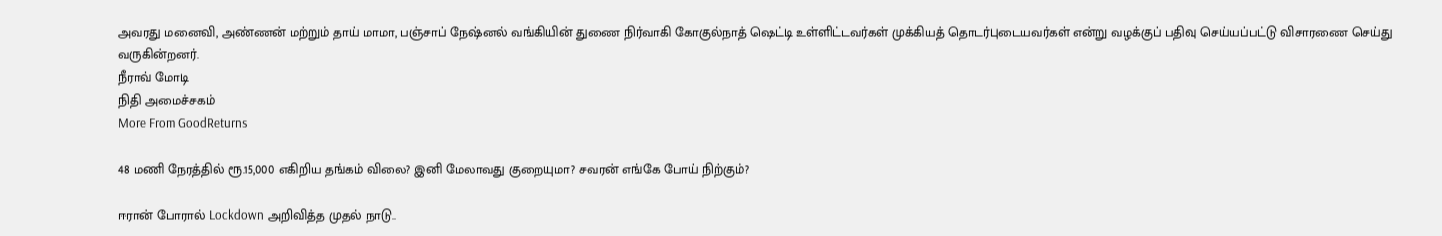அவரது மனைவி, அண்ணன் மற்றும் தாய் மாமா, பஞ்சாப் நேஷ்னல் வங்கியின் துணை நிர்வாகி கோகுல்நாத் ஷெட்டி உள்ளிட்டவர்கள் முக்கியத் தொடர்புடையவர்கள் என்று வழக்குப் பதிவு செய்யப்பட்டு விசாரணை செய்து வருகின்றனர்.
நீராவ் மோடி
நிதி அமைச்சகம்
More From GoodReturns

48 மணி நேரத்தில் ரூ.15,000 எகிறிய தங்கம் விலை? இனி மேலாவது குறையுமா? சவரன் எங்கே போய் நிற்கும்?

ஈரான் போரால் Lockdown அறிவித்த முதல் நாடு..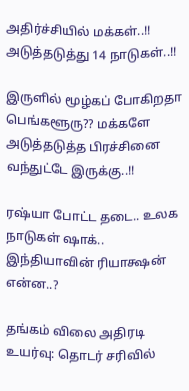அதிர்ச்சியில் மக்கள்..!! அடுத்தடுத்து 14 நாடுகள்..!!

இருளில் மூழ்கப் போகிறதா பெங்களூரு?? மக்களே அடுத்தடுத்த பிரச்சினை வந்துட்டே இருக்கு..!!

ரஷ்யா போட்ட தடை.. உலக நாடுகள் ஷாக்.. இந்தியாவின் ரியாக்ஷன் என்ன..?

தங்கம் விலை அதிரடி உயர்வு: தொடர் சரிவில்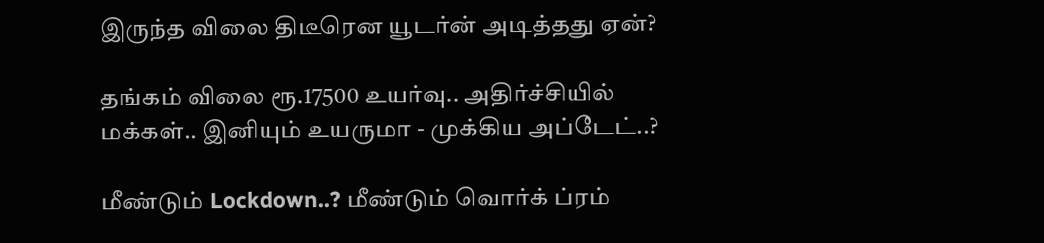இருந்த விலை திடீரென யூடர்ன் அடித்தது ஏன்?

தங்கம் விலை ரூ.17500 உயர்வு.. அதிர்ச்சியில் மக்கள்.. இனியும் உயருமா - முக்கிய அப்டேட்..?

மீண்டும் Lockdown..? மீண்டும் வொர்க் ப்ரம்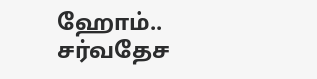ஹோம்.. சர்வதேச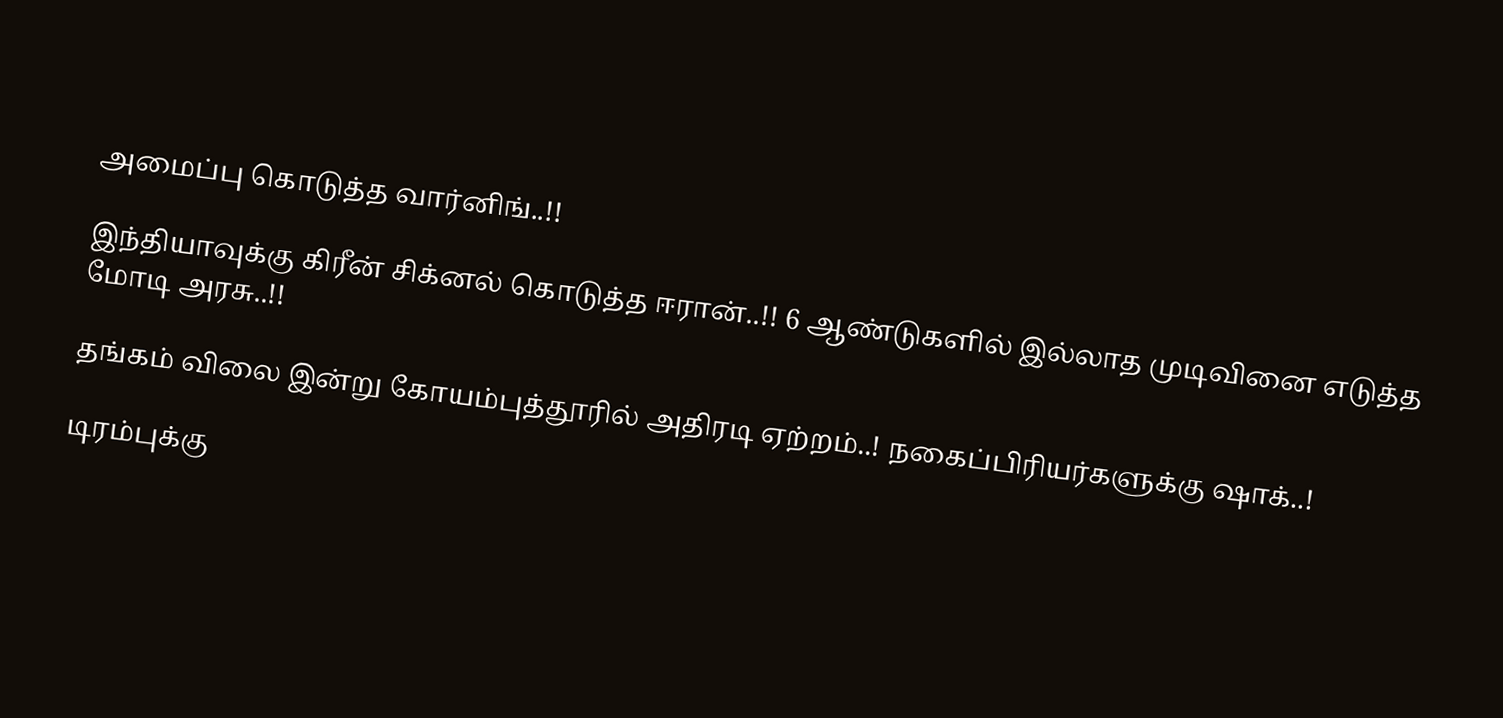அமைப்பு கொடுத்த வார்னிங்..!!

இந்தியாவுக்கு கிரீன் சிக்னல் கொடுத்த ஈரான்..!! 6 ஆண்டுகளில் இல்லாத முடிவினை எடுத்த மோடி அரசு..!!

தங்கம் விலை இன்று கோயம்புத்தூரில் அதிரடி ஏற்றம்..! நகைப்பிரியர்களுக்கு ஷாக்..!

டிரம்புக்கு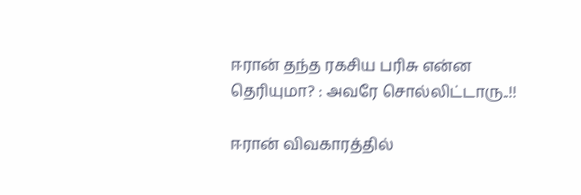ஈரான் தந்த ரகசிய பரிசு என்ன தெரியுமா? : அவரே சொல்லிட்டாரு..!!

ஈரான் விவகாரத்தில்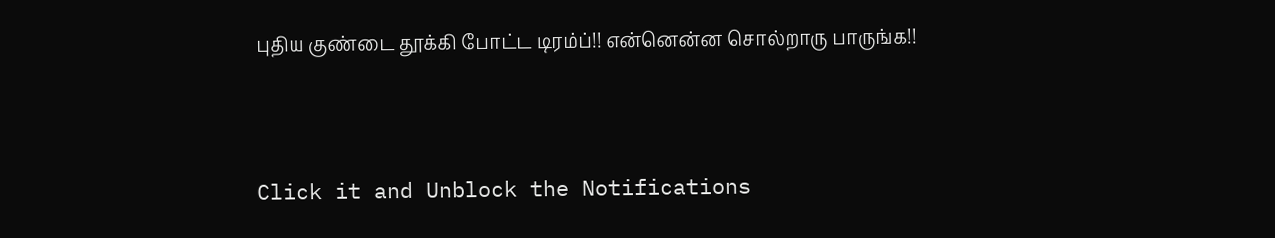புதிய குண்டை தூக்கி போட்ட டிரம்ப்!! என்னென்ன சொல்றாரு பாருங்க!!



Click it and Unblock the Notifications